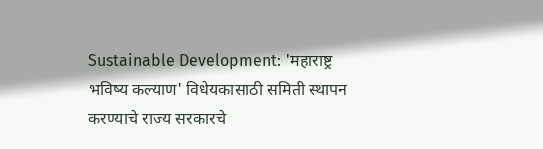Sustainable Development: 'महाराष्ट्र भविष्य कल्याण' विधेयकासाठी समिती स्थापन करण्याचे राज्य सरकारचे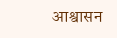आश्वासन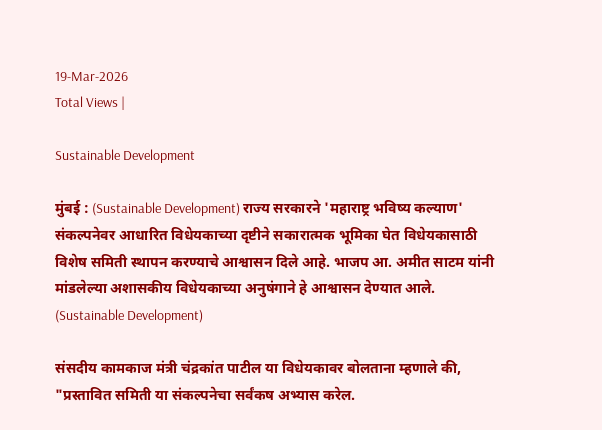19-Mar-2026
Total Views |

Sustainable Development

मुंबई : (Sustainable Development) राज्य सरकारने 'महाराष्ट्र भविष्य कल्याण' संकल्पनेवर आधारित विधेयकाच्या दृष्टीने सकारात्मक भूमिका घेत विधेयकासाठी विशेष समिती स्थापन करण्याचे आश्वासन दिले आहे. भाजप आ. अमीत साटम यांनी मांडलेल्या अशासकीय विधेयकाच्या अनुषंगाने हे आश्वासन देण्यात आले. (Sustainable Development)

संसदीय कामकाज मंत्री चंद्रकांत पाटील या विधेयकावर बोलताना म्हणाले की, "प्रस्तावित समिती या संकल्पनेचा सर्वंकष अभ्यास करेल.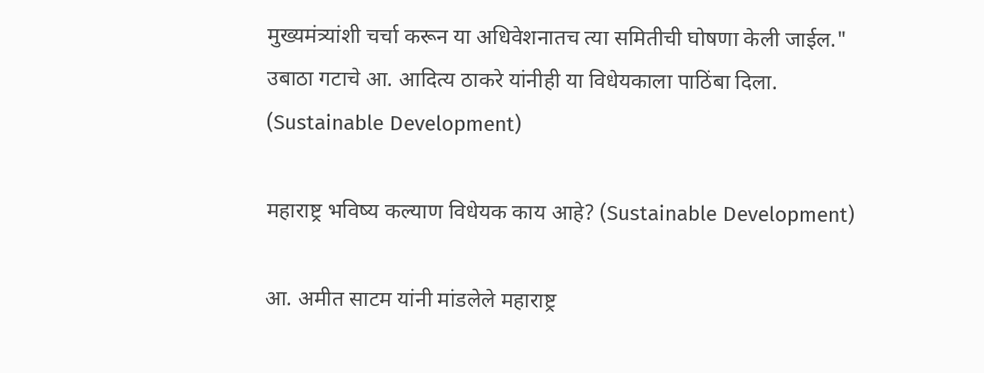मुख्यमंत्र्यांशी चर्चा करून या अधिवेशनातच त्या समितीची घोषणा केली जाईल." उबाठा गटाचे आ. आदित्य ठाकरे यांनीही या विधेयकाला पाठिंबा दिला. (Sustainable Development)

महाराष्ट्र भविष्य कल्याण विधेयक काय आहे? (Sustainable Development)

आ. अमीत साटम यांनी मांडलेले महाराष्ट्र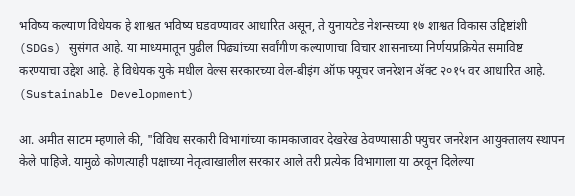भविष्य कल्याण विधेयक हे शाश्वत भविष्य घडवण्यावर आधारित असून, ते युनायटेड नेशन्सच्या १७ शाश्वत विकास उद्दिष्टांशी (SDGs) सुसंगत आहे. या माध्यमातून पुढील पिढ्यांच्या सर्वांगीण कल्याणाचा विचार शासनाच्या निर्णयप्रक्रियेत समाविष्ट करण्याचा उद्देश आहे. हे विधेयक युके मधील वेल्स सरकारच्या वेल-बीइंग ऑफ फ्यूचर जनरेशन ॲक्ट २०१५ वर आधारित आहे. (Sustainable Development)

आ. अमीत साटम म्हणाले की, "विविध सरकारी विभागांच्या कामकाजावर देखरेख ठेवण्यासाठी फ्युचर जनरेशन आयुक्तालय स्थापन केले पाहिजे. यामुळे कोणत्याही पक्षाच्या नेतृत्वाखालील सरकार आले तरी प्रत्येक विभागाला या ठरवून दिलेल्या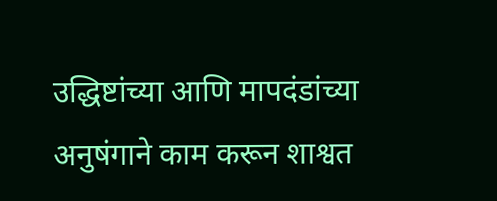उद्धिष्टांच्या आणि मापदंडांच्या अनुषंगाने काम करून शाश्वत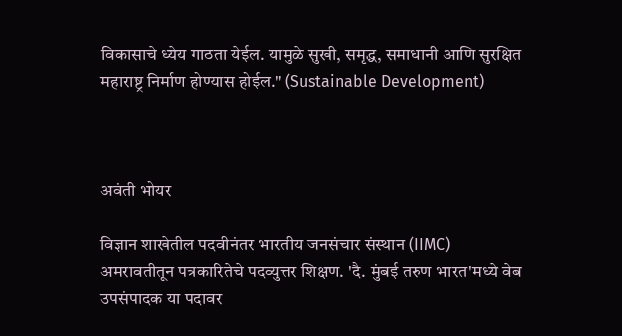विकासाचे ध्येय गाठता येईल. यामुळे सुखी, समृद्ध, समाधानी आणि सुरक्षित महाराष्ट्र निर्माण होण्यास होईल." (Sustainable Development)



अवंती भोयर

विज्ञान शाखेतील पदवीनंतर भारतीय जनसंचार संस्थान (IIMC) अमरावतीतून पत्रकारितेचे पदव्युत्तर शिक्षण. 'दै. मुंबई तरुण भारत'मध्ये वेब उपसंपादक या पदावर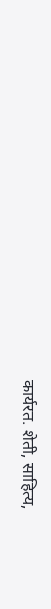कार्यरत. शेती, साहित्य,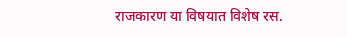राजकारण या विषयात विशेष रस.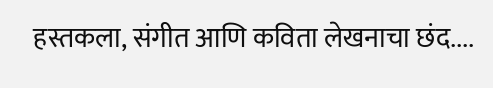हस्तकला, संगीत आणि कविता लेखनाचा छंद....